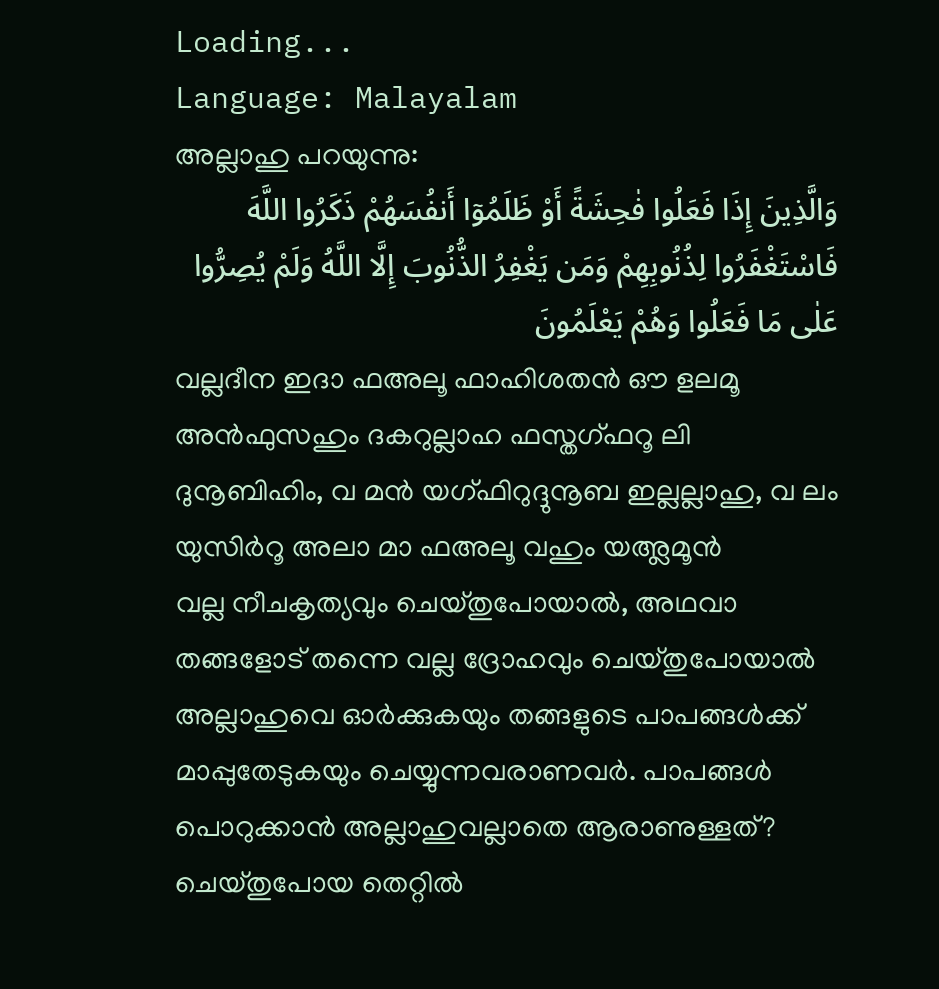Loading...
Language: Malayalam
അല്ലാഹു പറയുന്നു:
وَالَّذِينَ إِذَا فَعَلُوا فٰحِشَةً أَوْ ظَلَمُوٓا أَنفُسَهُمْ ذَكَرُوا اللَّهَ فَاسْتَغْفَرُوا لِذُنُوبِهِمْ وَمَن يَغْفِرُ الذُّنُوبَ إِلَّا اللَّهُ وَلَمْ يُصِرُّوا عَلٰى مَا فَعَلُوا وَهُمْ يَعْلَمُونَ
വല്ലദീന ഇദാ ഫഅലൂ ഫാഹിശതൻ ഔ ളലമൂ അൻഫുസഹും ദകറുല്ലാഹ ഫസ്തഗ്ഫറൂ ലി ദുനൂബിഹിം, വ മൻ യഗ്ഫിറുദ്ദുനൂബ ഇല്ലല്ലാഹു, വ ലം യുസിർറൂ അലാ മാ ഫഅലൂ വഹും യഅ്ലമൂൻ
വല്ല നീചകൃത്യവും ചെയ്തുപോയാൽ, അഥവാ തങ്ങളോട് തന്നെ വല്ല ദ്രോഹവും ചെയ്തുപോയാൽ അല്ലാഹുവെ ഓർക്കുകയും തങ്ങളുടെ പാപങ്ങൾക്ക് മാപ്പുതേടുകയും ചെയ്യുന്നവരാണവർ. പാപങ്ങൾ പൊറുക്കാൻ അല്ലാഹുവല്ലാതെ ആരാണുള്ളത്? ചെയ്തുപോയ തെറ്റിൽ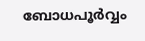ബോധപൂർവ്വം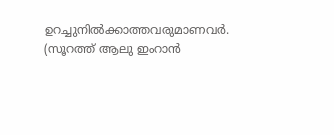ഉറച്ചുനിൽക്കാത്തവരുമാണവർ. (സൂറത്ത് ആലു ഇംറാൻ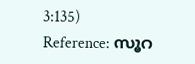3:135)
Reference: സൂറ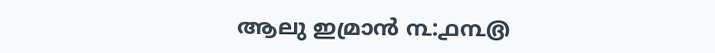ആലു ഇമ്രാൻ ൩:൧൩൫